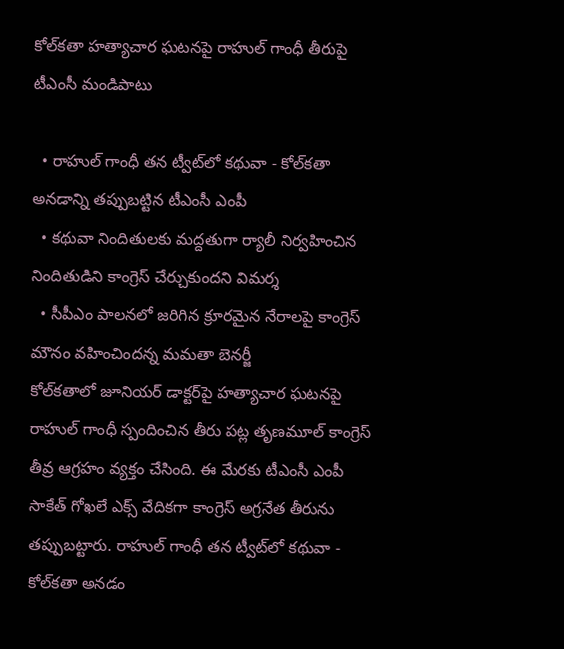కోల్‌కతా హత్యాచార ఘటనపై రాహుల్ గాంధీ తీరుపై టీఎంసీ మండిపాటు

  • రాహుల్ గాంధీ తన ట్వీట్‌లో కథువా - కోల్‌కతా అనడాన్ని తప్పుబట్టిన టీఎంసీ ఎంపీ
  • కథువా నిందితులకు మద్దతుగా ర్యాలీ నిర్వహించిన నిందితుడిని కాంగ్రెస్ చేర్చుకుందని విమర్శ
  • సీపీఎం పాలనలో జరిగిన క్రూరమైన నేరాలపై కాంగ్రెస్ మౌనం వహించిందన్న మమతా బెనర్జీ
కోల్‌కతాలో జూనియర్ డాక్టర్‌పై హత్యాచార ఘటనపై రాహుల్ గాంధీ స్పందించిన తీరు పట్ల తృణమూల్ కాంగ్రెస్ తీవ్ర ఆగ్రహం వ్యక్తం చేసింది. ఈ మేరకు టీఎంసీ ఎంపీ సాకేత్ గోఖలే ఎక్స్ వేదికగా కాంగ్రెస్ అగ్రనేత తీరును తప్పుబట్టారు. రాహుల్ గాంధీ తన ట్వీట్‌లో కథువా - కోల్‌కతా అనడం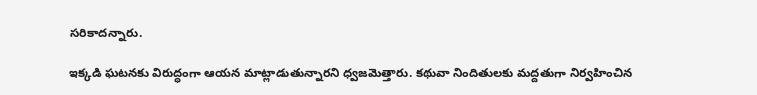సరికాదన్నారు.

ఇక్కడి ఘటనకు విరుద్ధంగా ఆయన మాట్లాడుతున్నారని ధ్వజమెత్తారు. కథువా నిందితులకు మద్దతుగా నిర్వహించిన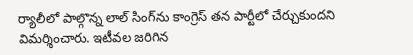ర్యాలీలో పాల్గొన్న లాల్ సింగ్‌ను కాంగ్రెస్ తన పార్టీలో చేర్చుకుందని విమర్శించారు. ఇటీవల జరిగిన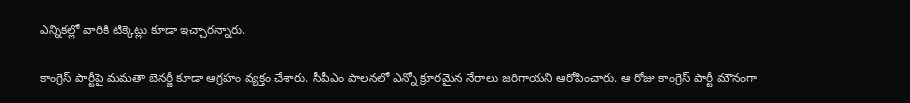ఎన్నికల్లో వారికి టిక్కెట్లు కూడా ఇచ్చారన్నారు.

కాంగ్రెస్ పార్టీపై మమతా బెనర్జీ కూడా ఆగ్రహం వ్యక్తం చేశారు. సీపీఎం పాలనలో ఎన్నో క్రూరమైన నేరాలు జరిగాయని ఆరోపించారు. ఆ రోజు కాంగ్రెస్ పార్టీ మౌనంగా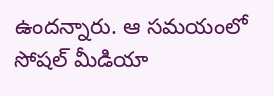ఉందన్నారు. ఆ సమయంలో సోషల్ మీడియా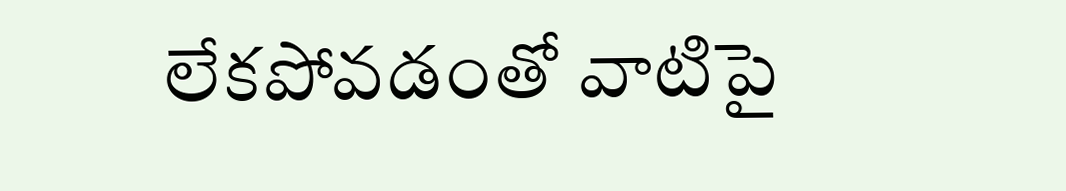లేకపోవడంతో వాటిపై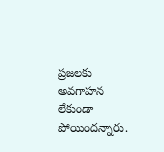ప్రజలకు అవగాహన లేకుండా పోయిందన్నారు.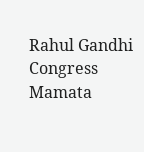Rahul Gandhi
Congress
Mamata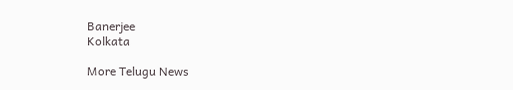Banerjee
Kolkata

More Telugu News